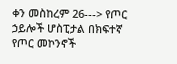ቀን መስከረም 26---> የጦር ኃይሎች ሆስፒታል በክፍተኛ የጦር መኮንኖች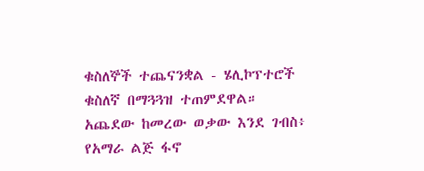ቁስለኞች ተጨናንቋል - ሄሊኮፕተሮች ቁስለኛ በማጓጓዝ ተጠምደዋል።
አጨደው ከመረው ወቃው እንደ ገብስ፥
የአማራ ልጅ ፋኖ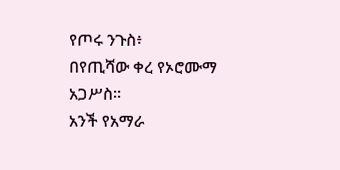የጦሩ ንጉስ፥
በየጢሻው ቀረ የኦሮሙማ አጋሥስ።
አንች የአማራ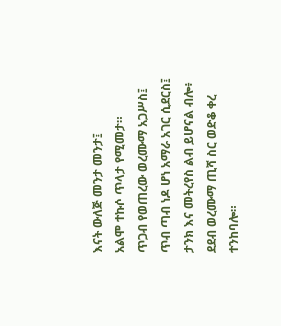እናት ውለጅ መንታ መንታ፤
አልሞ ተኩሶ ጥላታ የሚመታ።
ጥጋብ የወጠረው ወረሙማ አጋሥስ፤
ጥብ ጣብ ነዶ ሆነ አማራ አገር ሲደርስ፤
ታንክ እና መትረየስ ልብ ይሆናል ብሎ፥
ደደብ ወረሙማ ጢሻ ስር ወድቆ ቀረ ተንከባሎ።